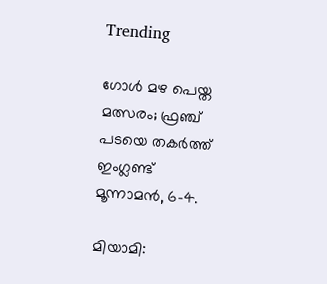Trending

ഗോള്‍ മഴ പെയ്ത മത്സരം; ഫ്രഞ്ച് പടയെ തകര്‍ത്ത് ഇംഗ്ലണ്ട് മൂന്നാമന്‍, 6-4.

മിയാമി: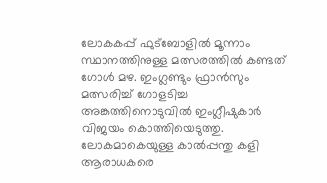ലോകകപ്പ് ഫുട്‌ബോളില്‍ മൂന്നാം സ്ഥാനത്തിനുള്ള മത്സരത്തില്‍ കണ്ടത് ഗോള്‍ മഴ. ഇംഗ്ലണ്ടും ഫ്രാന്‍സും മത്സരിച്ച് ഗോളടിച്ച അങ്കത്തിനൊടുവില്‍ ഇംഗ്ലീഷുകാര്‍ വിജയം കൊത്തിയെടുത്തു. ലോകമാകെയുള്ള കാല്‍പ്പന്തു കളി ആരാധകരെ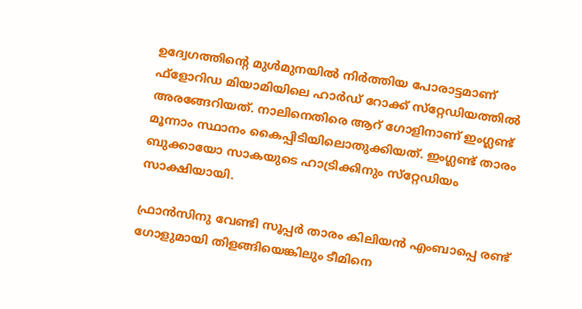ഉദ്വേഗത്തിന്റെ മുള്‍മുനയില്‍ നിര്‍ത്തിയ പോരാട്ടമാണ് ഫ്‌ളോറിഡ മിയാമിയിലെ ഹാര്‍ഡ് റോക്ക് സ്‌റ്റേഡിയത്തില്‍ അരങ്ങേറിയത്. നാലിനെതിരെ ആറ് ഗോളിനാണ് ഇംഗ്ലണ്ട് മൂന്നാം സ്ഥാനം കൈപ്പിടിയിലൊതുക്കിയത്. ഇംഗ്ലണ്ട് താരം ബുക്കായോ സാകയുടെ ഹാട്രിക്കിനും സ്‌റ്റേഡിയം സാക്ഷിയായി.

ഫ്രാന്‍സിനു വേണ്ടി സൂപ്പര്‍ താരം കിലിയന്‍ എംബാപ്പെ രണ്ട് ഗോളുമായി തിളങ്ങിയെങ്കിലും ടീമിനെ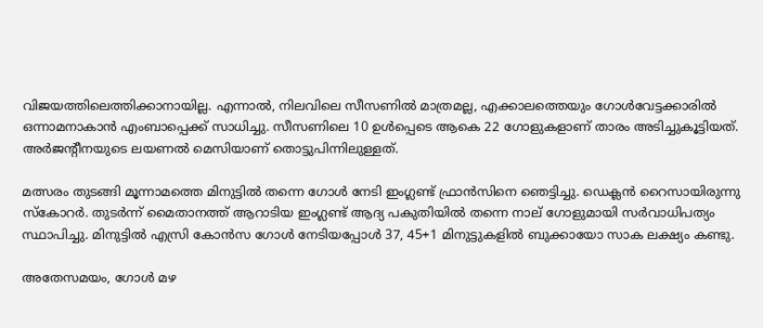വിജയത്തിലെത്തിക്കാനായില്ല. എന്നാല്‍, നിലവിലെ സീസണില്‍ മാത്രമല്ല, എക്കാലത്തെയും ഗോള്‍വേട്ടക്കാരില്‍ ഒന്നാമനാകാന്‍ എംബാപ്പെക്ക് സാധിച്ചു. സീസണിലെ 10 ഉള്‍പ്പെടെ ആകെ 22 ഗോളുകളാണ് താരം അടിച്ചുകൂട്ടിയത്. അര്‍ജന്റീനയുടെ ലയണല്‍ മെസിയാണ് തൊട്ടുപിന്നിലുള്ളത്.

മത്സരം തുടങ്ങി മൂന്നാമത്തെ മിനുട്ടില്‍ തന്നെ ഗോള്‍ നേടി ഇംഗ്ലണ്ട് ഫ്രാന്‍സിനെ ഞെട്ടിച്ചു. ഡെക്ലന്‍ റൈസായിരുന്നു സ്‌കോറര്‍. തുടര്‍ന്ന് മൈതാനത്ത് ആറാടിയ ഇംഗ്ലണ്ട് ആദ്യ പകുതിയില്‍ തന്നെ നാല് ഗോളുമായി സര്‍വാധിപത്യം സ്ഥാപിച്ചു. മിനുട്ടില്‍ എസ്രി കോന്‍സ ഗോള്‍ നേടിയപ്പോള്‍ 37, 45+1 മിനുട്ടുകളില്‍ ബുക്കായോ സാക ലക്ഷ്യം കണ്ടു.

അതേസമയം, ഗോള്‍ മഴ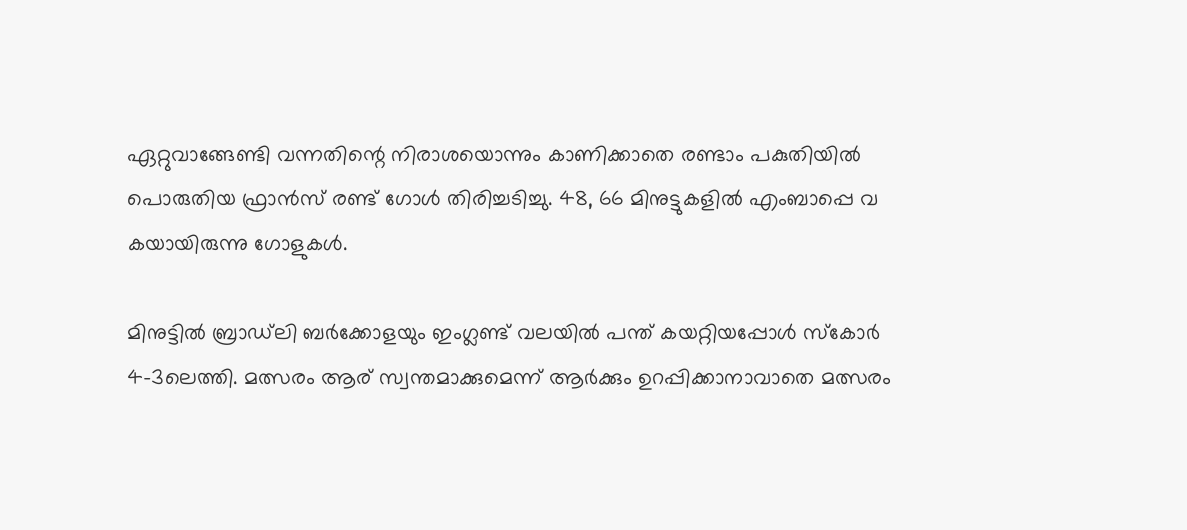ഏറ്റുവാങ്ങേണ്ടി വന്നതിന്റെ നിരാശയൊന്നും കാണിക്കാതെ രണ്ടാം പകുതിയില്‍ പൊരുതിയ ഫ്രാന്‍സ് രണ്ട് ഗോള്‍ തിരിച്ചടിച്ചു. 48, 66 മിനുട്ടുകളില്‍ എംബാപ്പെ വ കയായിരുന്നു ഗോളുകള്‍.

മിനുട്ടില്‍ ബ്രാഡ്‌ലി ബര്‍ക്കോളയും ഇംഗ്ലണ്ട് വലയില്‍ പന്ത് കയറ്റിയപ്പോള്‍ സ്‌കോര്‍ 4-3ലെത്തി. മത്സരം ആര് സ്വന്തമാക്കുമെന്ന് ആര്‍ക്കും ഉറപ്പിക്കാനാവാതെ മത്സരം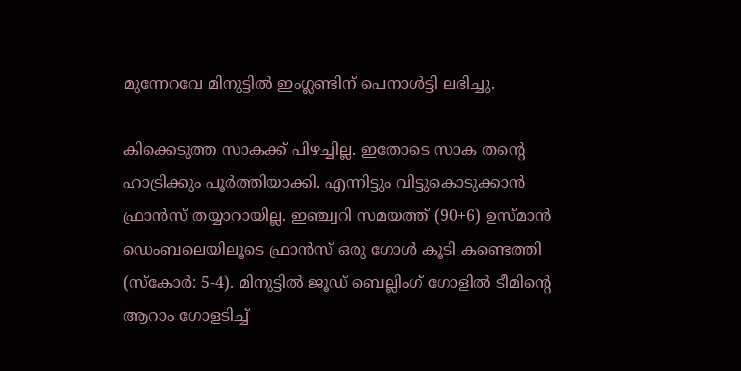മുന്നേറവേ മിനുട്ടില്‍ ഇംഗ്ലണ്ടിന് പെനാള്‍ട്ടി ലഭിച്ചു.

കിക്കെടുത്ത സാകക്ക് പിഴച്ചില്ല. ഇതോടെ സാക തന്റെ ഹാട്രിക്കും പൂര്‍ത്തിയാക്കി. എന്നിട്ടും വിട്ടുകൊടുക്കാന്‍ ഫ്രാന്‍സ് തയ്യാറായില്ല. ഇഞ്ച്വറി സമയത്ത് (90+6) ഉസ്മാന്‍ ഡെംബലെയിലൂടെ ഫ്രാന്‍സ് ഒരു ഗോള്‍ കൂടി കണ്ടെത്തി (സ്‌കോര്‍: 5-4). മിനുട്ടില്‍ ജൂഡ് ബെല്ലിംഗ് ഗോളില്‍ ടീമിന്റെ ആറാം ഗോളടിച്ച്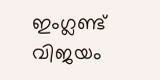ഇംഗ്ലണ്ട് വിജയം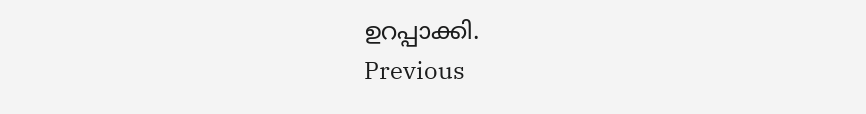ഉറപ്പാക്കി.
Previous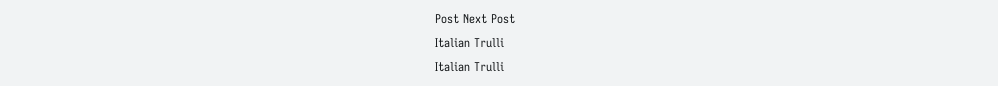Post Next Post
Italian Trulli
Italian Trulli